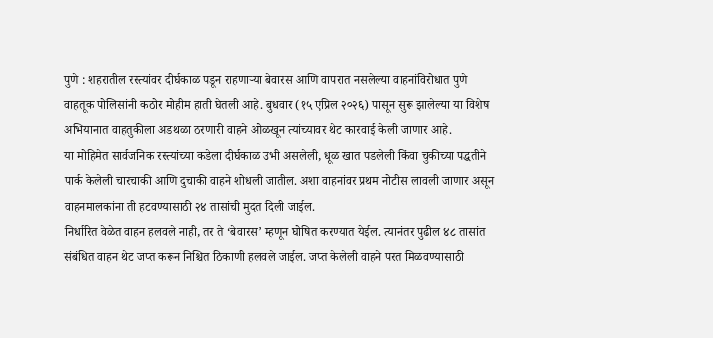पुणे : शहरातील रस्त्यांवर दीर्घकाळ पडून राहणाऱ्या बेवारस आणि वापरात नसलेल्या वाहनांविरोधात पुणे वाहतूक पोलिसांनी कठोर मोहीम हाती घेतली आहे. बुधवार (१५ एप्रिल २०२६) पासून सुरू झालेल्या या विशेष अभियानात वाहतुकीला अडथळा ठरणारी वाहने ओळखून त्यांच्यावर थेट कारवाई केली जाणार आहे.
या मोहिमेत सार्वजनिक रस्त्यांच्या कडेला दीर्घकाळ उभी असलेली, धूळ खात पडलेली किंवा चुकीच्या पद्धतीने पार्क केलेली चारचाकी आणि दुचाकी वाहने शोधली जातील. अशा वाहनांवर प्रथम नोटीस लावली जाणार असून वाहनमालकांना ती हटवण्यासाठी २४ तासांची मुदत दिली जाईल.
निर्धारित वेळेत वाहन हलवले नाही, तर ते ‘बेवारस’ म्हणून घोषित करण्यात येईल. त्यानंतर पुढील ४८ तासांत संबंधित वाहन थेट जप्त करून निश्चित ठिकाणी हलवले जाईल. जप्त केलेली वाहने परत मिळवण्यासाठी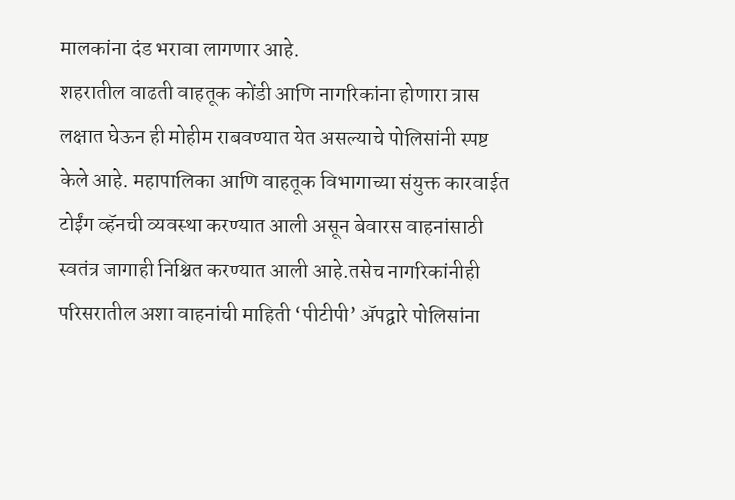मालकांना दंड भरावा लागणार आहे.
शहरातील वाढती वाहतूक कोंडी आणि नागरिकांना होणारा त्रास लक्षात घेऊन ही मोहीम राबवण्यात येत असल्याचे पोलिसांनी स्पष्ट केले आहे. महापालिका आणि वाहतूक विभागाच्या संयुक्त कारवाईत टोईंग व्हॅनची व्यवस्था करण्यात आली असून बेवारस वाहनांसाठी स्वतंत्र जागाही निश्चित करण्यात आली आहे.तसेच नागरिकांनीही परिसरातील अशा वाहनांची माहिती ‘पीटीपी’ ॲपद्वारे पोलिसांना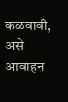कळवावी, असे आवाहन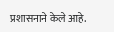प्रशासनाने केले आहे.